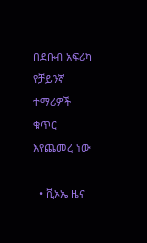በደቡብ አፍሪካ የቻይንኛ ተማሪዎች ቁጥር እየጨመረ ነው

  • ቪኦኤ ዜና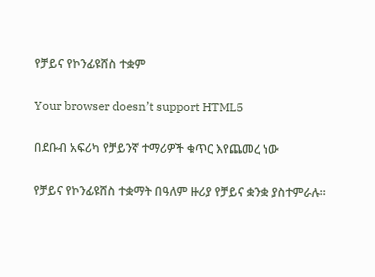የቻይና የኮንፊዩሸስ ተቋም

Your browser doesn’t support HTML5

በደቡብ አፍሪካ የቻይንኛ ተማሪዎች ቁጥር እየጨመረ ነው

የቻይና የኮንፊዩሸስ ተቋማት በዓለም ዙሪያ የቻይና ቋንቋ ያስተምራሉ።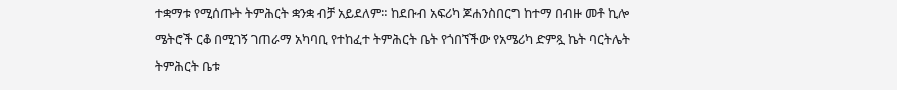ተቋማቱ የሚሰጡት ትምሕርት ቋንቋ ብቻ አይደለም። ከደቡብ አፍሪካ ጆሐንስበርግ ከተማ በብዙ መቶ ኪሎ ሜትሮች ርቆ በሚገኝ ገጠራማ አካባቢ የተከፈተ ትምሕርት ቤት የጎበኘችው የአሜሪካ ድምጿ ኬት ባርትሌት ትምሕርት ቤቱ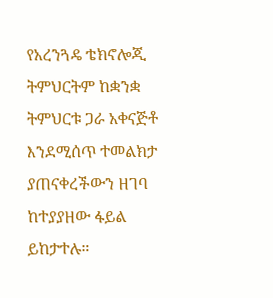የአረንጓዴ ቴክኖሎጂ ትምህርትም ከቋንቋ ትምህርቱ ጋራ አቀናጅቶ እንደሚሰጥ ተመልክታ ያጠናቀረችውን ዘገባ ከተያያዘው ፋይል ይከታተሉ።